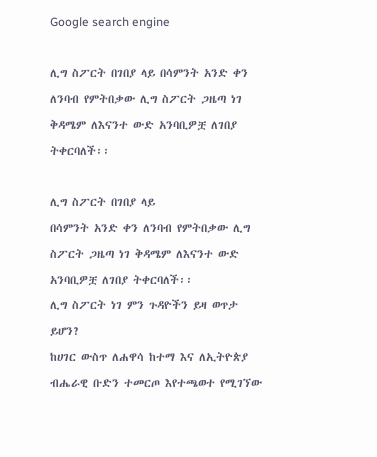Google search engine

ሊግ ስፖርት በገበያ ላይ በሳምንት አንድ ቀን ለንባብ የምትበቃው ሊግ ስፖርት ጋዜጣ ነገ ቅዳሜም ለእናንተ ውድ አንባቢዎቿ ለገበያ ትቀርባለች፡፡

ሊግ ስፖርት በገበያ ላይ
በሳምንት አንድ ቀን ለንባብ የምትበቃው ሊግ ስፖርት ጋዜጣ ነገ ቅዳሜም ለእናንተ ውድ አንባቢዎቿ ለገበያ ትቀርባለች፡፡
ሊግ ስፖርት ነገ ምን ጉዳዮችን ይዛ ወጥታ ይሆን?
ከሀገር ውስጥ ለሐዋሳ ከተማ እና ለኢትዮጵያ ብሔራዊ ቡድን ተመርጦ እየተጫወተ የሚገኘው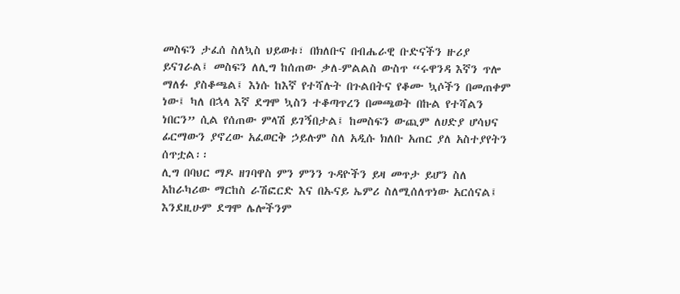መስፍን ታፈሰ ስለኳስ ህይወቱ፣ በክለቡና በብሔራዊ ቡድናችን ዙሪያ ይናገራል፤ መስፍን ለሊግ ከሰጠው ቃለ-ምልልስ ውስጥ “ሩዋንዳ እኛን ጥሎ ማለፉ ያስቆጫል፤ እነሱ ከእኛ የተሻሉት በጉልበትና የቆሙ ኳሶችን በመጠቀም ነው፤ ካለ በኋላ እኛ ደግሞ ኳስን ተቆጣጥረን በመጫወት በኩል የተሻልን ነበርን” ሲል የሰጠው ምላሽ ይገኝበታል፤ ከመስፍን ውጪም ለሀድያ ሆሳህና ፊርማውን ያኖረው አፈወርቅ ኃይሉም ስለ አዲሱ ክለቡ አጠር ያለ አስተያየትን ሰጥቷል፡፡
ሊግ በባህር ማዶ ዘገባዋስ ምን ምንን ጉዳዮችን ይዛ መጥታ ይሆን ስለ አከራካሪው ማርከስ ራሽፎርድ እና በኡናይ ኤምሪ ስለሚሰለጥነው አርሰናል፤ እንደዚሁም ደግሞ ሌሎችንም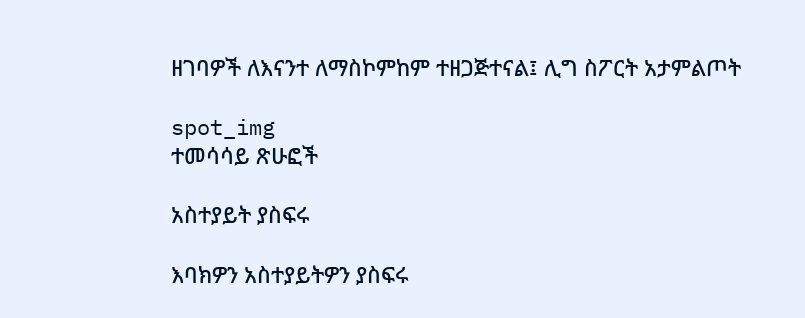ዘገባዎች ለእናንተ ለማስኮምከም ተዘጋጅተናል፤ ሊግ ስፖርት አታምልጦት

spot_img
ተመሳሳይ ጽሁፎች

አስተያይት ያስፍሩ

እባክዎን አስተያይትዎን ያስፍሩ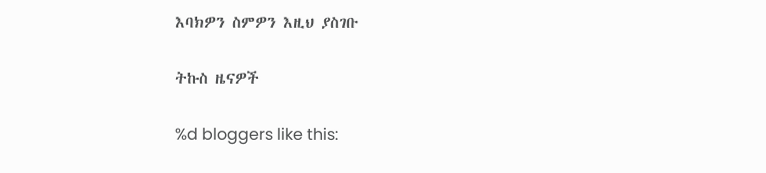እባክዎን ስምዎን እዚህ ያስገቡ

ትኩስ ዜናዎች

%d bloggers like this: